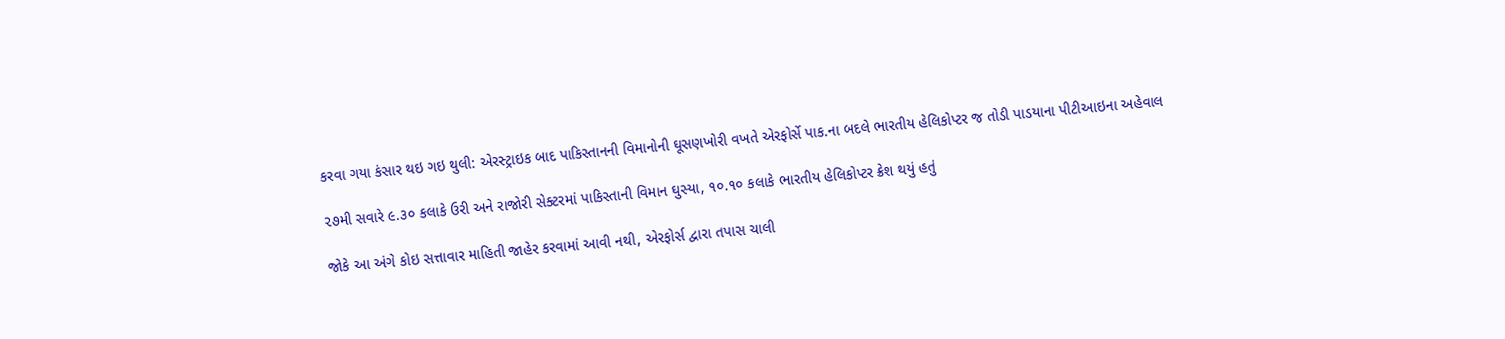કરવા ગયા કંસાર થઇ ગઇ થુલી: એરસ્ટ્રાઇક બાદ પાકિસ્તાનની વિમાનોની ઘૂસણખોરી વખતે એરફોર્સે પાક.ના બદલે ભારતીય હેલિકોપ્ટર જ તોડી પાડયાના પીટીઆઇના અહેવાલ

૨૭મી સવારે ૯.૩૦ કલાકે ઉરી અને રાજોરી સેક્ટરમાં પાકિસ્તાની વિમાન ઘુસ્યા, ૧૦.૧૦ કલાકે ભારતીય હેલિકોપ્ટર ક્રેશ થયું હતું

જોકે આ અંગે કોઇ સત્તાવાર માહિતી જાહેર કરવામાં આવી નથી, એરફોર્સ દ્વારા તપાસ ચાલી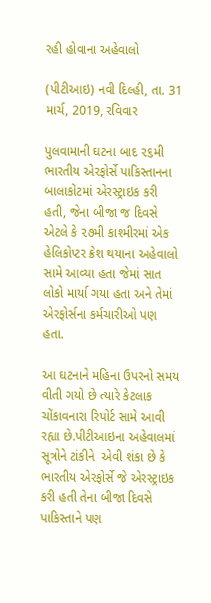રહી હોવાના અહેવાલો

(પીટીઆઇ) નવી દિલ્હી, તા. 31 માર્ચ, 2019, રવિવાર

પુલવામાની ઘટના બાદ ૨૬મી ભારતીય એરફોર્સે પાકિસ્તાનના બાલાકોટમાં એરસ્ટ્રાઇક કરી હતી, જેના બીજા જ દિવસે એટલે કે ૨૭મી કાશ્મીરમાં એક હેલિકોપ્ટર ક્રેશ થયાના અહેવાલો સામે આવ્યા હતા જેમાં સાત લોકો માર્યા ગયા હતા અને તેમાં એરફોર્સના કર્મચારીઓ પણ હતા.

આ ઘટનાને મહિના ઉપરનો સમય વીતી ગયો છે ત્યારે કેટલાક ચોંકાવનારા રિપોર્ટ સામે આવી રહ્યા છે.પીટીઆઇના અહેવાલમાં સૂત્રોને ટાંકીને  એવી શંકા છે કે ભારતીય એરફોર્સે જે એરસ્ટ્રાઇક કરી હતી તેના બીજા દિવસે પાકિસ્તાને પણ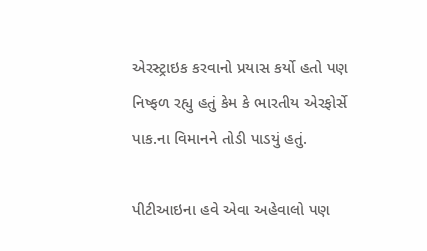એરસ્ટ્રાઇક કરવાનો પ્રયાસ કર્યો હતો પણ નિષ્ફળ રહ્યુ હતું કેમ કે ભારતીય એરફોર્સે પાક.ના વિમાનને તોડી પાડયું હતું.

પીટીઆઇના હવે એવા અહેવાલો પણ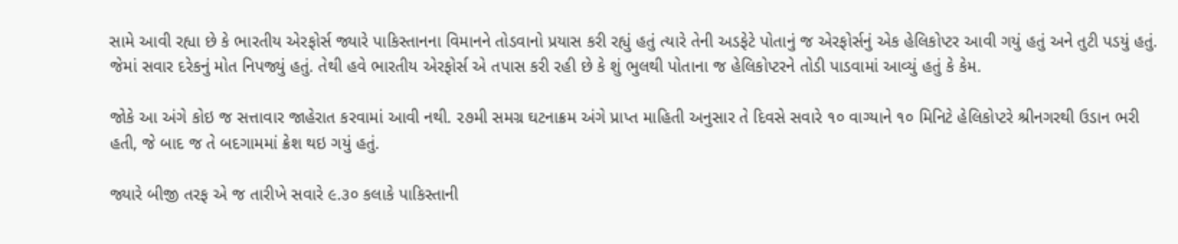સામે આવી રહ્યા છે કે ભારતીય એરફોર્સ જ્યારે પાકિસ્તાનના વિમાનને તોડવાનો પ્રયાસ કરી રહ્યું હતું ત્યારે તેની અડફેટે પોતાનું જ એરફોર્સનું એક હેલિકોપ્ટર આવી ગયું હતું અને તુટી પડયું હતું. જેમાં સવાર દરેકનું મોત નિપજ્યું હતું. તેથી હવે ભારતીય એરફોર્સ એ તપાસ કરી રહી છે કે શું ભુલથી પોતાના જ હેલિકોપ્ટરને તોડી પાડવામાં આવ્યું હતું કે કેમ.

જોકે આ અંગે કોઇ જ સત્તાવાર જાહેરાત કરવામાં આવી નથી. ૨૭મી સમગ્ર ઘટનાક્રમ અંગે પ્રાપ્ત માહિતી અનુસાર તે દિવસે સવારે ૧૦ વાગ્યાને ૧૦ મિનિટે હેલિકોપ્ટરે શ્રીનગરથી ઉડાન ભરી હતી, જે બાદ જ તે બદગામમાં ક્રેશ થઇ ગયું હતું.

જ્યારે બીજી તરફ એ જ તારીખે સવારે ૯.૩૦ કલાકે પાકિસ્તાની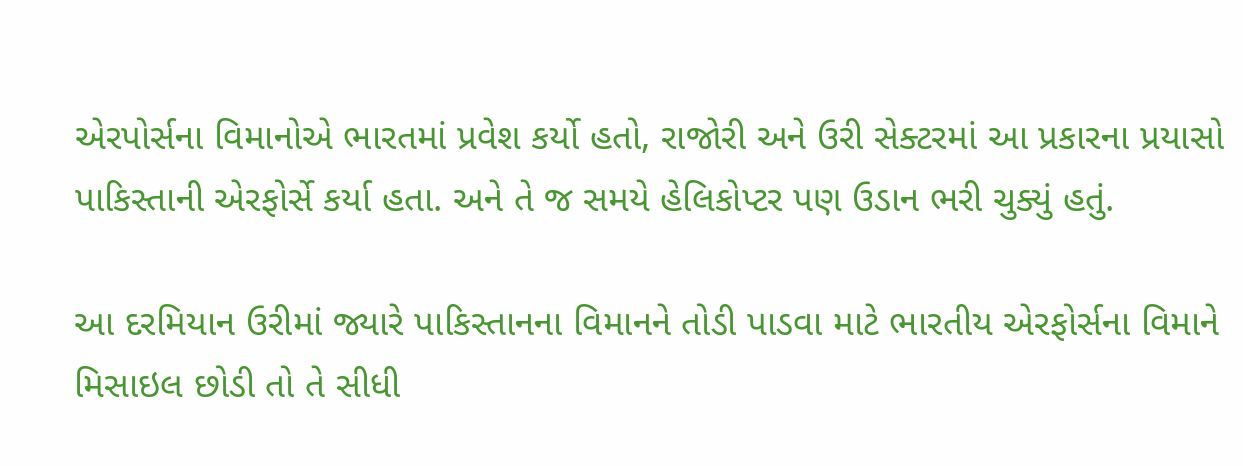એરપોર્સના વિમાનોએ ભારતમાં પ્રવેશ કર્યો હતો, રાજોરી અને ઉરી સેક્ટરમાં આ પ્રકારના પ્રયાસો પાકિસ્તાની એરફોર્સે કર્યા હતા. અને તે જ સમયે હેલિકોપ્ટર પણ ઉડાન ભરી ચુક્યું હતું.

આ દરમિયાન ઉરીમાં જ્યારે પાકિસ્તાનના વિમાનને તોડી પાડવા માટે ભારતીય એરફોર્સના વિમાને મિસાઇલ છોડી તો તે સીધી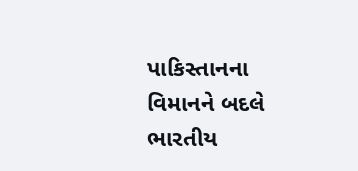પાકિસ્તાનના વિમાનને બદલે ભારતીય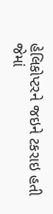હેલિકોપ્ટરને જઇને ટકરાઇ હતી જેમાં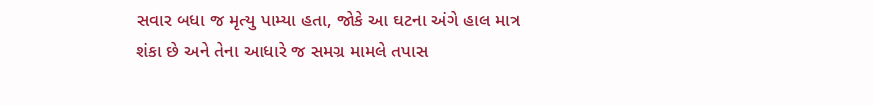સવાર બધા જ મૃત્યુ પામ્યા હતા, જોકે આ ઘટના અંગે હાલ માત્ર શંકા છે અને તેના આધારે જ સમગ્ર મામલે તપાસ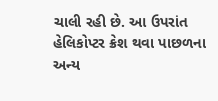ચાલી રહી છે. આ ઉપરાંત હેલિકોપ્ટર ક્રેશ થવા પાછળના અન્ય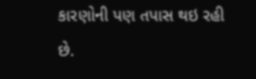કારણોની પણ તપાસ થઇ રહી છે.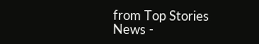from Top Stories News -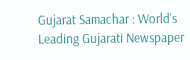Gujarat Samachar : World's Leading Gujarati Newspaper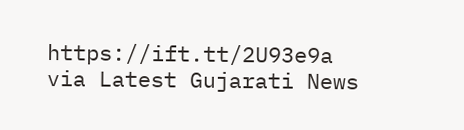https://ift.tt/2U93e9a
via Latest Gujarati News